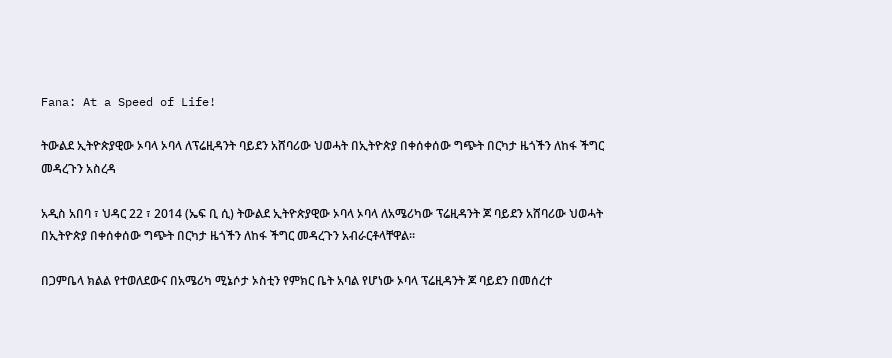Fana: At a Speed of Life!

ትውልደ ኢትዮጵያዊው ኦባላ ኦባላ ለፕሬዚዳንት ባይደን አሸባሪው ህወሓት በኢትዮጵያ በቀሰቀሰው ግጭት በርካታ ዜጎችን ለከፋ ችግር መዳረጉን አስረዳ

አዲስ አበባ ፣ ህዳር 22 ፣ 2014 (ኤፍ ቢ ሲ) ትውልደ ኢትዮጵያዊው ኦባላ ኦባላ ለአሜሪካው ፕሬዚዳንት ጆ ባይደን አሸባሪው ህወሓት በኢትዮጵያ በቀሰቀሰው ግጭት በርካታ ዜጎችን ለከፋ ችግር መዳረጉን አብራርቶላቸዋል።

በጋምቤላ ክልል የተወለደውና በአሜሪካ ሚኔሶታ ኦስቲን የምክር ቤት አባል የሆነው ኦባላ ፕሬዚዳንት ጆ ባይደን በመሰረተ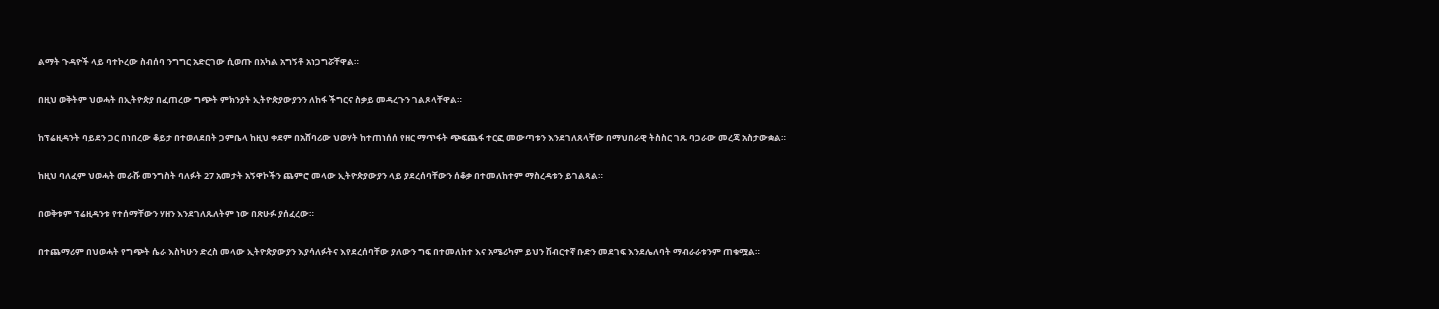ልማት ጉዳዮች ላይ ባተኮረው ስብሰባ ንግግር አድርገው ሲወጡ በአካል አግኝቶ አነጋግሯቸዋል።

በዚህ ወቅትም ህወሓት በኢትዮጵያ በፈጠረው ግጭት ምክንያት ኢትዮጵያውያንን ለከፋ ችግርና ስቃይ መዳረጉን ገልጾላቸዋል።

ከፕሬዚዳንት ባይደን ጋር በነበረው ቆይታ በተወለደበት ጋምቤላ ከዚህ ቀደም በአሸባሪው ህወሃት ከተጠነሰሰ የዘር ማጥፋት ጭፍጨፋ ተርፎ መውጣቱን እንደገለጸላቸው በማህበራዊ ትስስር ገጹ ባጋራው መረጃ አስታውቋል።

ከዚህ ባለፈም ህወሓት መራሹ መንግስት ባለፉት 27 አመታት አኝዋኮችን ጨምሮ መላው ኢትዮጵያውያን ላይ ያደረሰባቸውን ሰቆቃ በተመለከተም ማስረዳቱን ይገልጻል።

በወቅቱም ፕሬዚዳንቱ የተሰማቸውን ሃዘን እንደገለጹለትም ነው በጽሁፉ ያሰፈረው።

በተጨማሪም በህወሓት የግጭት ሴራ እስካሁን ድረስ መላው ኢትዮጵያውያን እያሳለፉትና እየደረሰባቸው ያለውን ግፍ በተመለከተ እና አሜሪካም ይህን ሽብርተኛ ቡድን መደገፍ እንደሌለባት ማብራራቱንም ጠቁሟል።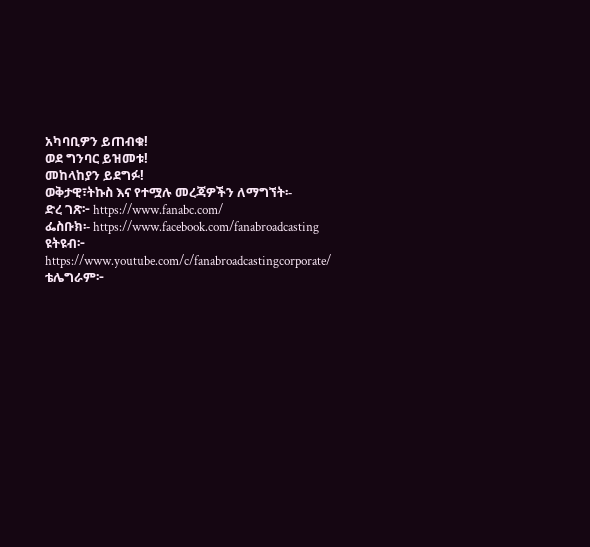አካባቢዎን ይጠብቁ!
ወደ ግንባር ይዝመቱ!
መከላከያን ይደግፉ!
ወቅታዊ፣ትኩስ እና የተሟሉ መረጃዎችን ለማግኘት፡-
ድረ ገጽ፦ https://www.fanabc.com/
ፌስቡክ፡- https://www.facebook.com/fanabroadcasting
ዩትዩብ፦ https://www.youtube.com/c/fanabroadcastingcorporate/
ቴሌግራም፦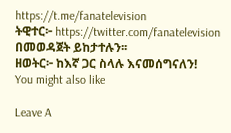https://t.me/fanatelevision
ትዊተር፦ https://twitter.com/fanatelevision በመወዳጀት ይከታተሉን፡፡
ዘወትር፦ ከእኛ ጋር ስላሉ እናመሰግናለን!
You might also like

Leave A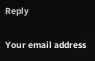Reply

Your email address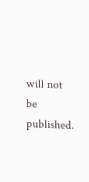will not be published.